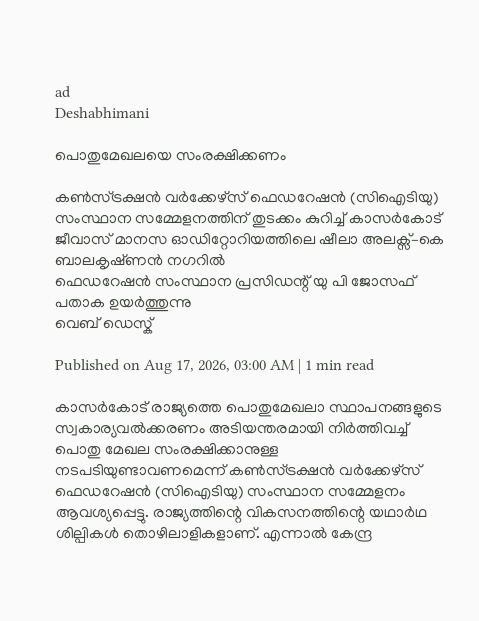ad
Deshabhimani

പൊതുമേഖലയെ സംരക്ഷിക്കണം

കൺസ്ട്രക്ഷൻ വർക്കേഴ്‌സ് ഫെഡറേഷൻ (സിഐടിയു) സംസ്ഥാന സമ്മേളനത്തിന്‌ തുടക്കം കുറിച്ച്‌ കാസർകോട്‌ ജീവാസ് മാനസ ഓഡിറ്റോറിയത്തിലെ ഷീലാ അലക്സ്–കെ ബാലകൃഷ്‌ണൻ നഗറിൽ
ഫെഡറേഷൻ സംസ്ഥാന പ്രസിഡന്റ്‌ യു പി ജോസഫ്‌ പതാക ഉയർത്തുന്നു
വെബ് ഡെസ്ക്

Published on Aug 17, 2026, 03:00 AM | 1 min read

കാസർകോട് രാജ്യത്തെ പൊതുമേഖലാ സ്ഥാപനങ്ങളുടെ സ്വകാര്യവൽക്കരണം അടിയന്തരമായി നിർത്തിവച്ച് പൊതു മേഖല സംരക്ഷിക്കാനുള്ള നടപടിയുണ്ടാവണമെന്ന് കൺസ്ട്രക്ഷൻ വർക്കേഴ്സ് ഫെഡറേഷൻ (സിഐടിയു) സംസ്ഥാന സമ്മേളനം ആവശ്യപ്പെട്ടു. രാജ്യത്തിന്റെ വികസനത്തിന്റെ യഥാർഥ ശില്പികൾ തൊഴിലാളികളാണ്. എന്നാൽ കേന്ദ്ര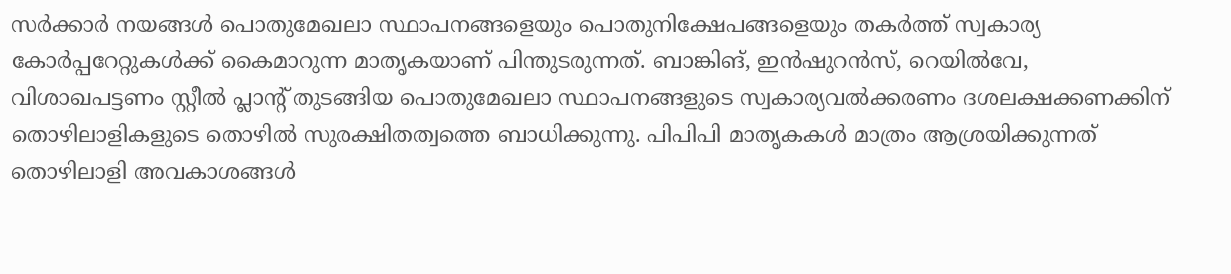സർക്കാർ നയങ്ങൾ പൊതുമേഖലാ സ്ഥാപനങ്ങളെയും പൊതുനിക്ഷേപങ്ങളെയും തകർത്ത് സ്വകാര്യ കോർപ്പറേറ്റുകൾക്ക് കൈമാറുന്ന മാതൃകയാണ് പിന്തുടരുന്നത്. ബാങ്കിങ്, ഇൻഷുറൻസ്, റെയിൽവേ, വിശാഖപട്ടണം സ്റ്റീൽ പ്ലാന്റ് തുടങ്ങിയ പൊതുമേഖലാ സ്ഥാപനങ്ങളുടെ സ്വകാര്യവൽക്കരണം ദശലക്ഷക്കണക്കിന് തൊഴിലാളികളുടെ തൊഴിൽ സുരക്ഷിതത്വത്തെ ബാധിക്കുന്നു. പിപിപി മാതൃകകൾ മാത്രം ആശ്രയിക്കുന്നത് തൊഴിലാളി അവകാശങ്ങൾ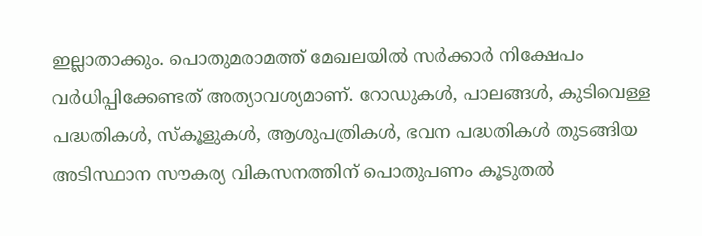ഇല്ലാതാക്കും. പൊതുമരാമത്ത് മേഖലയിൽ സർക്കാർ നിക്ഷേപം വർധിപ്പിക്കേണ്ടത് അത്യാവശ്യമാണ്. റോഡുകൾ, പാലങ്ങൾ, കുടിവെള്ള പദ്ധതികൾ, സ്കൂളുകൾ, ആശുപത്രികൾ, ഭവന പദ്ധതികൾ തുടങ്ങിയ അടിസ്ഥാന സൗകര്യ വികസനത്തിന് പൊതുപണം കൂടുതൽ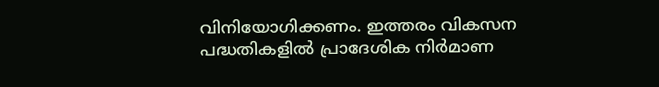വിനിയോഗിക്കണം. ഇത്തരം വികസന പദ്ധതികളിൽ പ്രാദേശിക നിർമാണ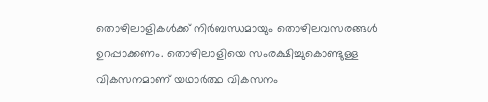തൊഴിലാളികൾക്ക് നിർബന്ധമായും തൊഴിലവസരങ്ങൾ ഉറപ്പാക്കണം. തൊഴിലാളിയെ സംരക്ഷിച്ചുകൊണ്ടുള്ള വികസനമാണ് യഥാർത്ഥ വികസനം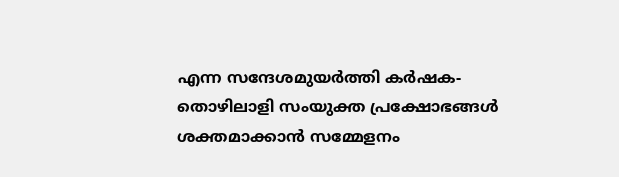എന്ന സന്ദേശമുയർത്തി കർഷക-തൊഴിലാളി സംയുക്ത പ്രക്ഷോഭങ്ങൾ ശക്തമാക്കാൻ സമ്മേളനം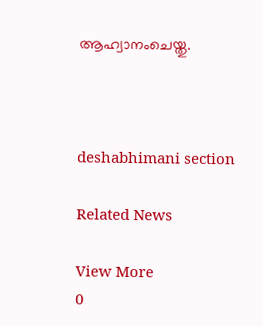ആഹ്വാനംചെയ്തു.



deshabhimani section

Related News

View More
0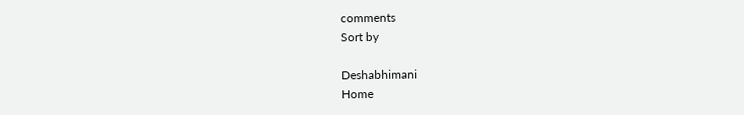comments
Sort by

Deshabhimani
Home